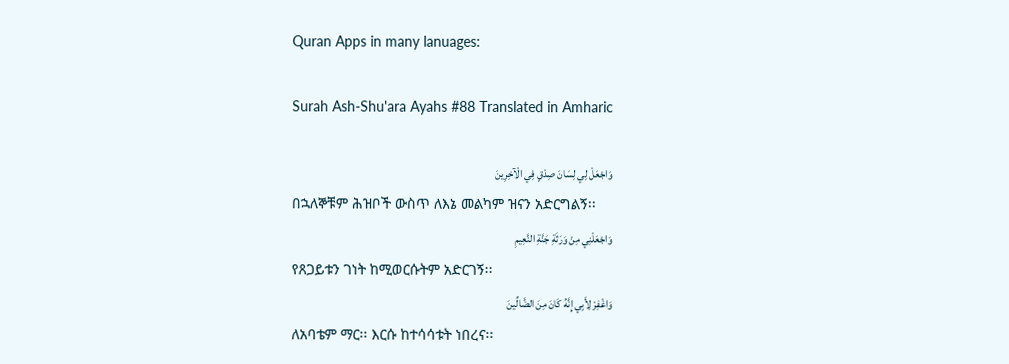Quran Apps in many lanuages:

Surah Ash-Shu'ara Ayahs #88 Translated in Amharic

وَاجْعَلْ لِي لِسَانَ صِدْقٍ فِي الْآخِرِينَ
በኋለኞቹም ሕዝቦች ውስጥ ለእኔ መልካም ዝናን አድርግልኝ፡፡
وَاجْعَلْنِي مِنْ وَرَثَةِ جَنَّةِ النَّعِيمِ
የጸጋይቱን ገነት ከሚወርሱትም አድርገኝ፡፡
وَاغْفِرْ لِأَبِي إِنَّهُ كَانَ مِنَ الضَّالِّينَ
ለአባቴም ማር፡፡ እርሱ ከተሳሳቱት ነበረና፡፡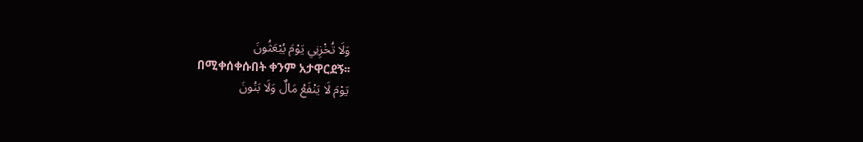وَلَا تُخْزِنِي يَوْمَ يُبْعَثُونَ
በሚቀሰቀሱበት ቀንም አታዋርደኝ፡፡
يَوْمَ لَا يَنْفَعُ مَالٌ وَلَا بَنُونَ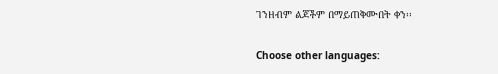ገንዘብም ልጆችም በማይጠቅሙበት ቀን፡፡

Choose other languages: